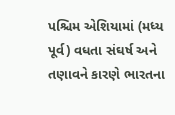પશ્ચિમ એશિયામાં (મધ્ય પૂર્વ) વધતા સંઘર્ષ અને તણાવને કારણે ભારતના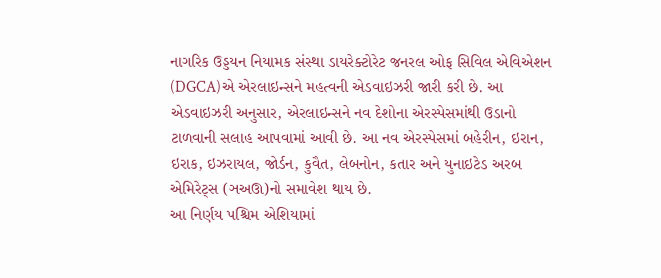નાગરિક ઉડ્ડયન નિયામક સંસ્થા ડાયરેક્ટોરેટ જનરલ ઓફ સિવિલ એવિએશન (DGCA)એ એરલાઇન્સને મહત્વની એડવાઇઝરી જારી કરી છે. આ એડવાઇઝરી અનુસાર, એરલાઇન્સને નવ દેશોના એરસ્પેસમાંથી ઉડાનો ટાળવાની સલાહ આપવામાં આવી છે. આ નવ એરસ્પેસમાં બહેરીન, ઇરાન, ઇરાક, ઇઝરાયલ, જોર્ડન, કુવૈત, લેબનોન, કતાર અને યુનાઇટેડ અરબ એમિરેટ્સ (ઞઅઊ)નો સમાવેશ થાય છે.
આ નિર્ણય પશ્ચિમ એશિયામાં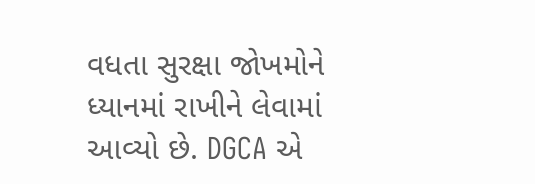વધતા સુરક્ષા જોખમોને ધ્યાનમાં રાખીને લેવામાં આવ્યો છે. DGCA એ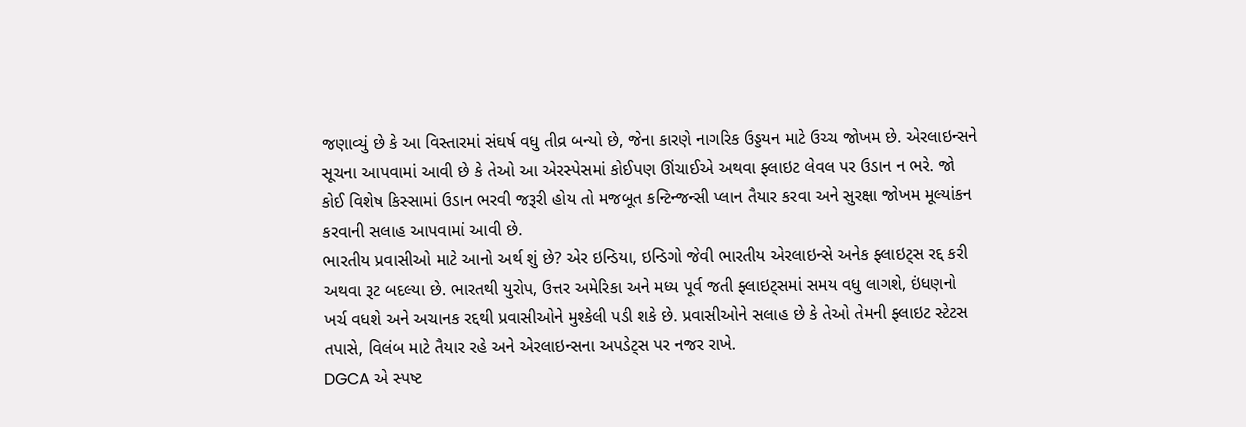જણાવ્યું છે કે આ વિસ્તારમાં સંઘર્ષ વધુ તીવ્ર બન્યો છે, જેના કારણે નાગરિક ઉડ્ડયન માટે ઉચ્ચ જોખમ છે. એરલાઇન્સને સૂચના આપવામાં આવી છે કે તેઓ આ એરસ્પેસમાં કોઈપણ ઊંચાઈએ અથવા ફ્લાઇટ લેવલ પર ઉડાન ન ભરે. જો કોઈ વિશેષ કિસ્સામાં ઉડાન ભરવી જરૂરી હોય તો મજબૂત કન્ટિન્જન્સી પ્લાન તૈયાર કરવા અને સુરક્ષા જોખમ મૂલ્યાંકન કરવાની સલાહ આપવામાં આવી છે.
ભારતીય પ્રવાસીઓ માટે આનો અર્થ શું છે? એર ઇન્ડિયા, ઇન્ડિગો જેવી ભારતીય એરલાઇન્સે અનેક ફ્લાઇટ્સ રદ્દ કરી અથવા રૂટ બદલ્યા છે. ભારતથી યુરોપ, ઉત્તર અમેરિકા અને મધ્ય પૂર્વ જતી ફ્લાઇટ્સમાં સમય વધુ લાગશે, ઇંધણનો ખર્ચ વધશે અને અચાનક રદ્દથી પ્રવાસીઓને મુશ્કેલી પડી શકે છે. પ્રવાસીઓને સલાહ છે કે તેઓ તેમની ફ્લાઇટ સ્ટેટસ તપાસે, વિલંબ માટે તૈયાર રહે અને એરલાઇન્સના અપડેટ્સ પર નજર રાખે.
DGCA એ સ્પષ્ટ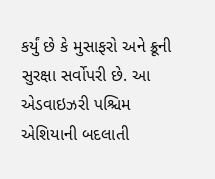કર્યું છે કે મુસાફરો અને ક્રૂની સુરક્ષા સર્વોપરી છે. આ એડવાઇઝરી પશ્ચિમ એશિયાની બદલાતી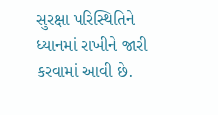સુરક્ષા પરિસ્થિતિને ધ્યાનમાં રાખીને જારી કરવામાં આવી છે.